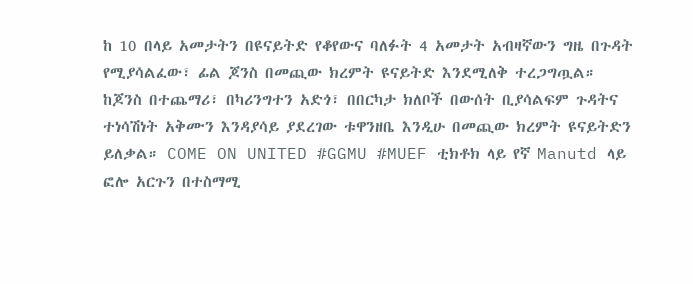ከ 10 በላይ አመታትን በዩናይትድ የቆየውና ባለፉት 4 አመታት አብዛኛውን ግዜ በጉዳት የሚያሳልፈው፣ ፊል ጆንስ በመጪው ክረምት ዩናይትድ እንደሚለቅ ተረጋግጧል። ከጆንስ በተጨማሪ፣ በካሪንግተን አድጎ፣ በበርካታ ክለቦች በውሰት ቢያሳልፍም ጉዳትና ተነሳሽነት አቅሙን እንዳያሳይ ያደረገው ቱዋንዘቤ እንዲሁ በመጪው ክረምት ዩናይትድን ይለቃል። COME ON UNITED #GGMU #MUEF ቲክቶክ ላይ የኛ Manutd ላይ ፎሎ አርጉን በተስማሚ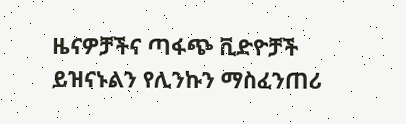ዜናዎቻችና ጣፋጭ ቪድዮቻች ይዝናኑልን የሊንኩን ማስፈንጠሪ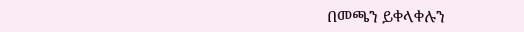በመጫን ይቀላቀሉን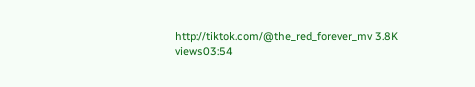http://tiktok.com/@the_red_forever_mv 3.8K views03:54